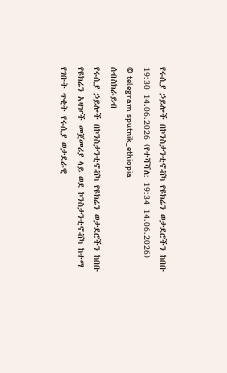የሩሲያ ኃይሎች በኮንስታንቲኖቭካ የዩክሬን ወታደሮችን ከበቡ
19:30 14.06.2026 (የተሻሻለ: 19:34 14.06.2026)
© telegram sputnik_ethiopia
ሰብስክራይብ
የሩሲያ ኃይሎች በኮንስታንቲኖቭካ የዩክሬን ወታደሮችን ከበቡ
የዩክሬን አዛዦች መጀመሪያ ላይ ወደ ኮንስታንቲኖቭካ ከተማ የገቡት ጥቂት የሩሲያ ወታደራዊ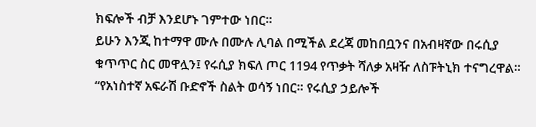ክፍሎች ብቻ እንደሆኑ ገምተው ነበር።
ይሁን እንጂ ከተማዋ ሙሉ በሙሉ ሊባል በሚችል ደረጃ መከበቧንና በአብዛኛው በሩሲያ ቁጥጥር ስር መዋሏን፤ የሩሲያ ክፍለ ጦር 1194 የጥቃት ሻለቃ አዛዥ ለስፑትኒክ ተናግረዋል።
“የአነስተኛ አፍራሽ ቡድኖች ስልት ወሳኝ ነበር። የሩሲያ ኃይሎች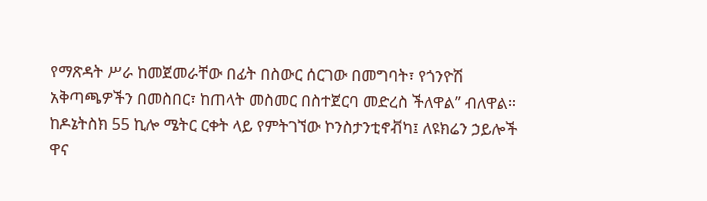የማጽዳት ሥራ ከመጀመራቸው በፊት በስውር ሰርገው በመግባት፣ የጎንዮሽ አቅጣጫዎችን በመስበር፣ ከጠላት መስመር በስተጀርባ መድረስ ችለዋል” ብለዋል።
ከዶኔትስክ 55 ኪሎ ሜትር ርቀት ላይ የምትገኘው ኮንስታንቲኖቭካ፤ ለዩክሬን ኃይሎች ዋና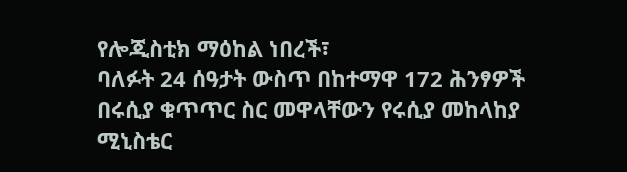የሎጂስቲክ ማዕከል ነበረች፣
ባለፉት 24 ሰዓታት ውስጥ በከተማዋ 172 ሕንፃዎች በሩሲያ ቁጥጥር ስር መዋላቸውን የሩሲያ መከላከያ ሚኒስቴር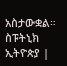አስታውቋል።
ስፑትኒክ ኢትዮጵያ |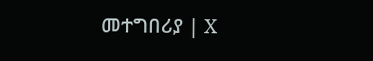መተግበሪያ | X